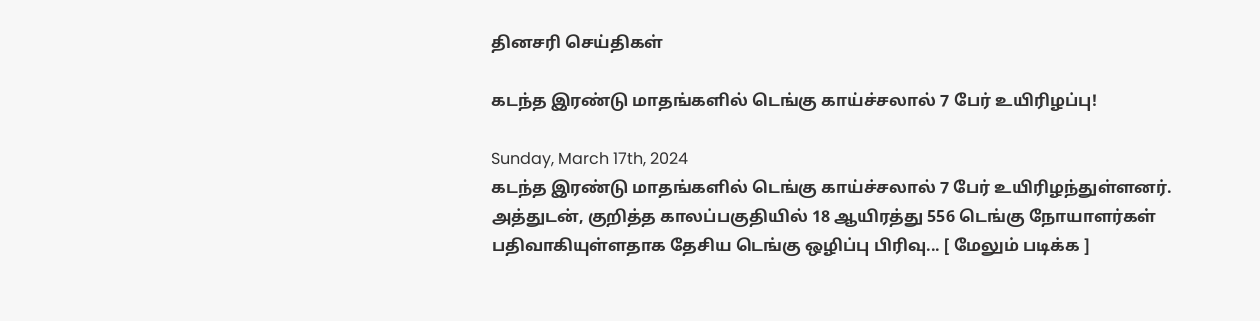தினசரி செய்திகள்

கடந்த இரண்டு மாதங்களில் டெங்கு காய்ச்சலால் 7 பேர் உயிரிழப்பு!

Sunday, March 17th, 2024
கடந்த இரண்டு மாதங்களில் டெங்கு காய்ச்சலால் 7 பேர் உயிரிழந்துள்ளனர். அத்துடன், குறித்த காலப்பகுதியில் 18 ஆயிரத்து 556 டெங்கு நோயாளர்கள் பதிவாகியுள்ளதாக தேசிய டெங்கு ஒழிப்பு பிரிவு... [ மேலும் படிக்க ]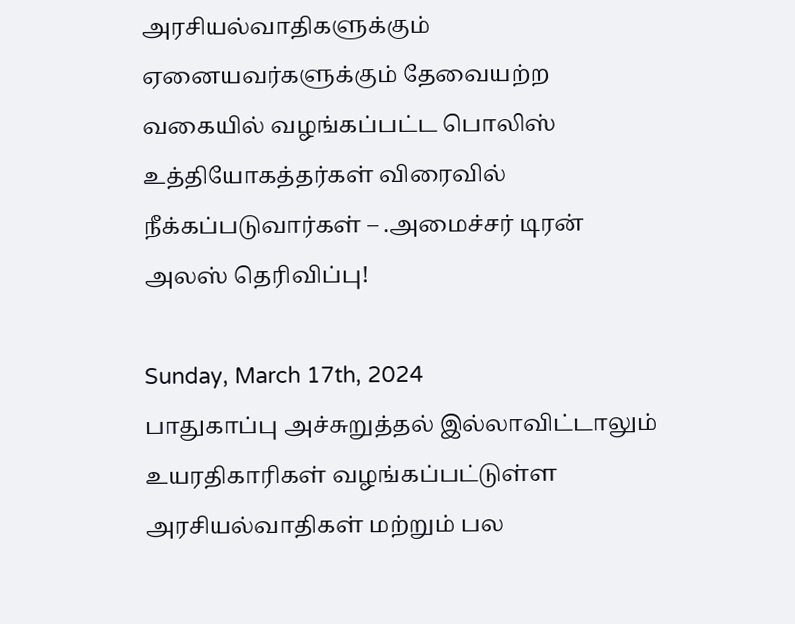அரசியல்வாதிகளுக்கும் ஏனையவர்களுக்கும் தேவையற்ற வகையில் வழங்கப்பட்ட பொலிஸ் உத்தியோகத்தர்கள் விரைவில் நீக்கப்படுவார்கள் – .அமைச்சர் டிரன் அலஸ் தெரிவிப்பு!

Sunday, March 17th, 2024
பாதுகாப்பு அச்சுறுத்தல் இல்லாவிட்டாலும் உயரதிகாரிகள் வழங்கப்பட்டுள்ள அரசியல்வாதிகள் மற்றும் பல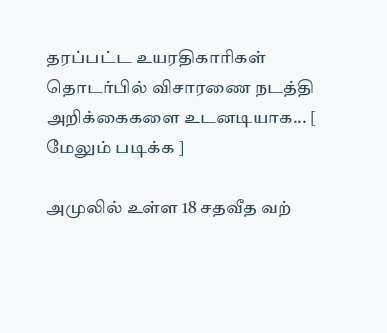தரப்பட்ட உயரதிகாரிகள் தொடர்பில் விசாரணை நடத்தி அறிக்கைகளை உடனடியாக... [ மேலும் படிக்க ]

அமுலில் உள்ள 18 சதவீத வற்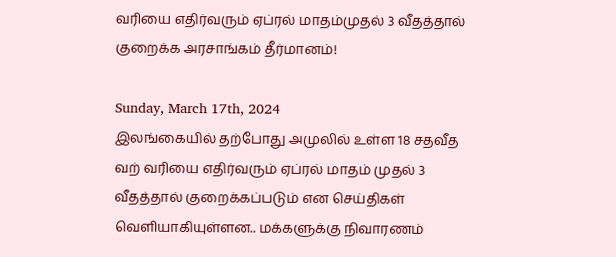வரியை எதிர்வரும் ஏப்ரல் மாதம்முதல் 3 வீதத்தால் குறைக்க அரசாங்கம் தீர்மானம்!

Sunday, March 17th, 2024
இலங்கையில் தற்போது அமுலில் உள்ள 18 சதவீத வற் வரியை எதிர்வரும் ஏப்ரல் மாதம் முதல் 3  வீதத்தால் குறைக்கப்படும் என செய்திகள் வெளியாகியுள்ளன.. மக்களுக்கு நிவாரணம்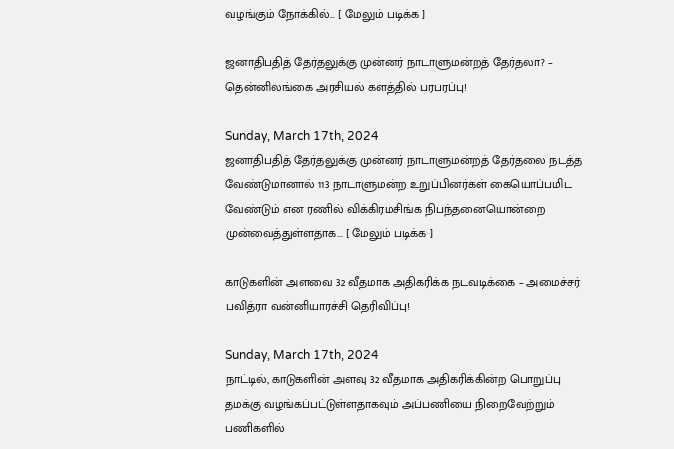வழங்கும் நோக்கில்... [ மேலும் படிக்க ]

ஜனாதிபதித் தேர்தலுக்கு முன்னர் நாடாளுமன்றத் தேர்தலா? – தென்னிலங்கை அரசியல் களத்தில் பரபரப்பு!

Sunday, March 17th, 2024
ஜனாதிபதித் தேர்தலுக்கு முன்னர் நாடாளுமன்றத் தேர்தலை நடத்த வேண்டுமானால் 113 நாடாளுமன்ற உறுப்பினர்கள் கையொப்பமிட வேண்டும் என ரணில் விக்கிரமசிங்க நிபந்தனையொன்றை முன்வைத்துள்ளதாக... [ மேலும் படிக்க ]

காடுகளின் அளவை 32 வீதமாக அதிகரிக்க நடவடிக்கை – அமைச்சர் பவித்ரா வன்னியாரச்சி தெரிவிப்பு!

Sunday, March 17th, 2024
நாட்டில், காடுகளின் அளவு 32 வீதமாக அதிகரிக்கின்ற பொறுப்பு தமக்கு வழங்கப்பட்டுள்ளதாகவும் அப்பணியை நிறைவேற்றும் பணிகளில்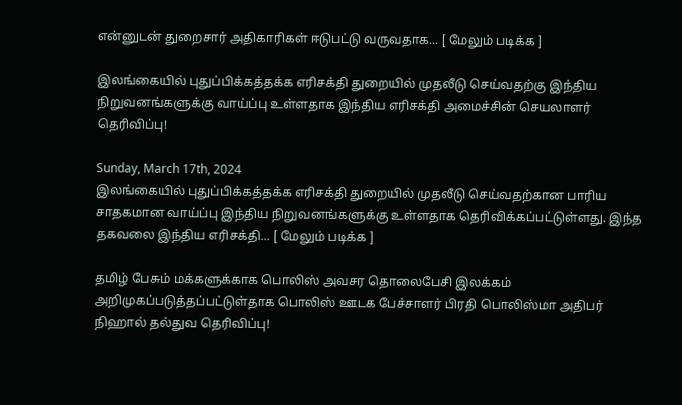என்னுடன் துறைசார் அதிகாரிகள் ஈடுபட்டு வருவதாக... [ மேலும் படிக்க ]

இலங்கையில் புதுப்பிக்கத்தக்க எரிசக்தி துறையில் முதலீடு செய்வதற்கு இந்திய நிறுவனங்களுக்கு வாய்ப்பு உள்ளதாக இந்திய எரிசக்தி அமைச்சின் செயலாளர் தெரிவிப்பு!

Sunday, March 17th, 2024
இலங்கையில் புதுப்பிக்கத்தக்க எரிசக்தி துறையில் முதலீடு செய்வதற்கான பாரிய சாதகமான வாய்ப்பு இந்திய நிறுவனங்களுக்கு உள்ளதாக தெரிவிக்கப்பட்டுள்ளது. இந்த தகவலை இந்திய எரிசக்தி... [ மேலும் படிக்க ]

தமிழ் பேசும் மக்களுக்காக பொலிஸ் அவசர தொலைபேசி இலக்கம் அறிமுகப்படுத்தப்பட்டுள்தாக பொலிஸ் ஊடக பேச்சாளர் பிரதி பொலிஸ்மா அதிபர் நிஹால் தல்துவ தெரிவிப்பு!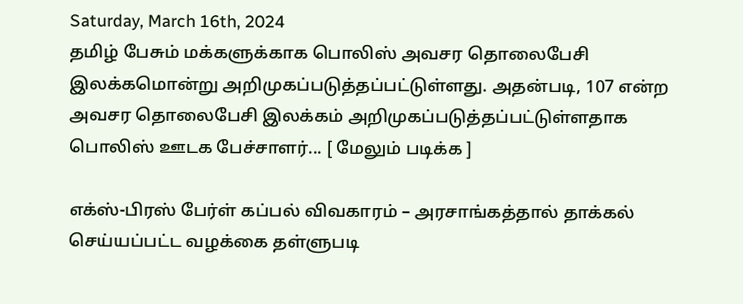Saturday, March 16th, 2024
தமிழ் பேசும் மக்களுக்காக பொலிஸ் அவசர தொலைபேசி இலக்கமொன்று அறிமுகப்படுத்தப்பட்டுள்ளது. அதன்படி, 107 என்ற அவசர தொலைபேசி இலக்கம் அறிமுகப்படுத்தப்பட்டுள்ளதாக பொலிஸ் ஊடக பேச்சாளர்... [ மேலும் படிக்க ]

எக்ஸ்-பிரஸ் பேர்ள் கப்பல் விவகாரம் – அரசாங்கத்தால் தாக்கல் செய்யப்பட்ட வழக்கை தள்ளுபடி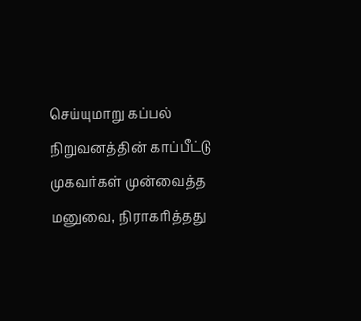செய்யுமாறு கப்பல் நிறுவனத்தின் காப்பீட்டு முகவர்கள் முன்வைத்த மனுவை, நிராகரித்தது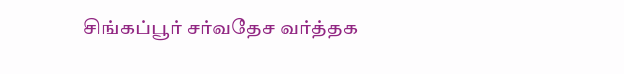சிங்கப்பூர் சர்வதேச வர்த்தக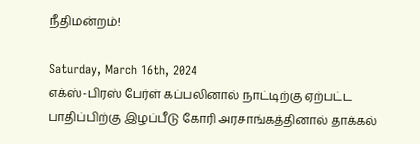நீதிமன்றம்!

Saturday, March 16th, 2024
எக்ஸ்-பிரஸ் பேர்ள் கப்பலினால் நாட்டிற்கு ஏற்பட்ட பாதிப்பிற்கு இழப்பீடு கோரி அரசாங்கத்தினால் தாக்கல்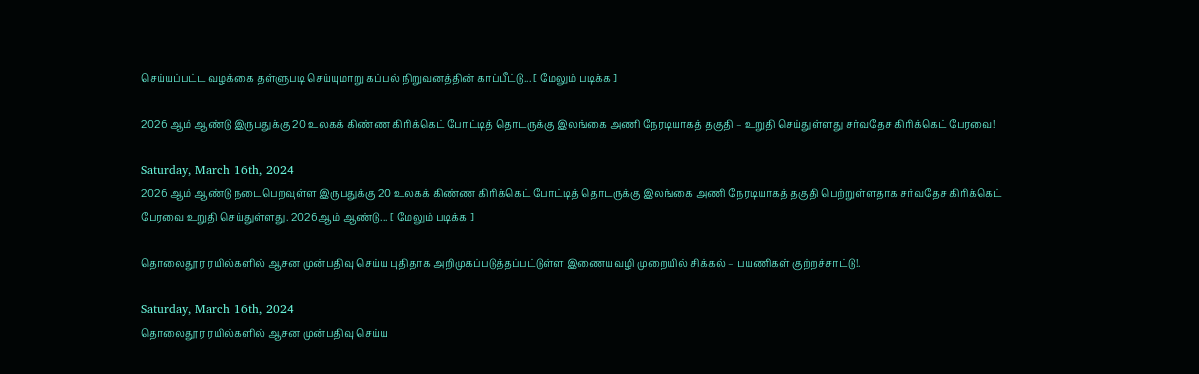செய்யப்பட்ட வழக்கை தள்ளுபடி செய்யுமாறு கப்பல் நிறுவனத்தின் காப்பீட்டு... [ மேலும் படிக்க ]

2026 ஆம் ஆண்டு இருபதுக்கு 20 உலகக் கிண்ண கிரிக்கெட் போட்டித் தொடருக்கு இலங்கை அணி நேரடியாகத் தகுதி – உறுதி செய்துள்ளது சர்வதேச கிரிக்கெட் பேரவை!

Saturday, March 16th, 2024
2026 ஆம் ஆண்டு நடைபெறவுள்ள இருபதுக்கு 20 உலகக் கிண்ண கிரிக்கெட் போட்டித் தொடருக்கு இலங்கை அணி நேரடியாகத் தகுதி பெற்றுள்ளதாக சர்வதேச கிரிக்கெட் பேரவை உறுதி செய்துள்ளது. 2026ஆம் ஆண்டு... [ மேலும் படிக்க ]

தொலைதூர ரயில்களில் ஆசன முன்பதிவு செய்ய புதிதாக அறிமுகப்படுத்தப்பட்டுள்ள இணையவழி முறையில் சிக்கல் – பயணிகள் குற்றச்சாட்டு!.

Saturday, March 16th, 2024
தொலைதூர ரயில்களில் ஆசன முன்பதிவு செய்ய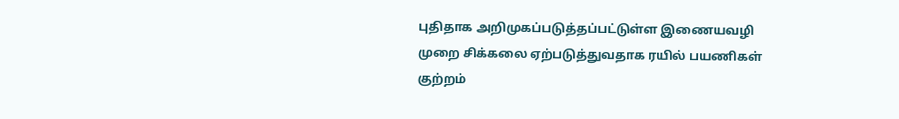புதிதாக அறிமுகப்படுத்தப்பட்டுள்ள இணையவழி முறை சிக்கலை ஏற்படுத்துவதாக ரயில் பயணிகள் குற்றம்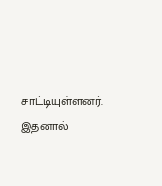சாட்டியுள்ளனர். இதனால்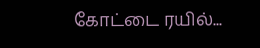கோட்டை ரயில்...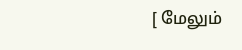[ மேலும்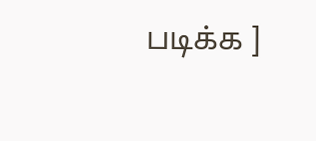படிக்க ]